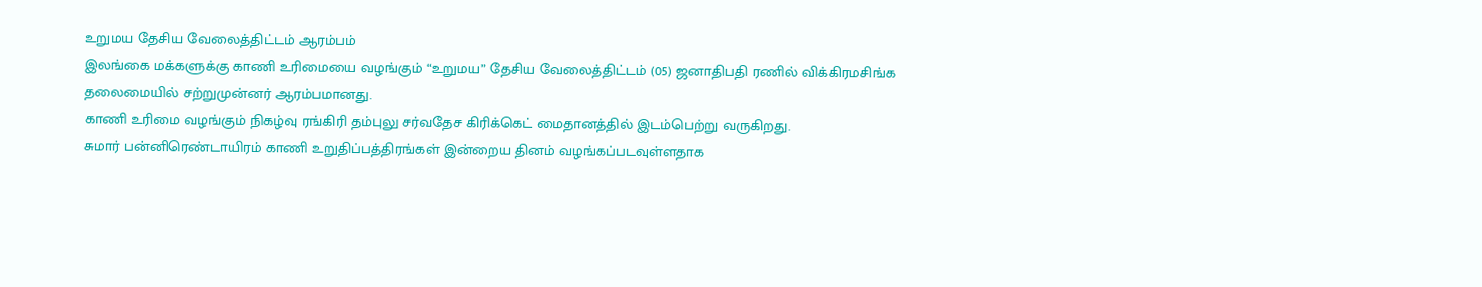உறுமய தேசிய வேலைத்திட்டம் ஆரம்பம்
இலங்கை மக்களுக்கு காணி உரிமையை வழங்கும் “உறுமய” தேசிய வேலைத்திட்டம் (05) ஜனாதிபதி ரணில் விக்கிரமசிங்க தலைமையில் சற்றுமுன்னர் ஆரம்பமானது.
காணி உரிமை வழங்கும் நிகழ்வு ரங்கிரி தம்புலு சர்வதேச கிரிக்கெட் மைதானத்தில் இடம்பெற்று வருகிறது.
சுமார் பன்னிரெண்டாயிரம் காணி உறுதிப்பத்திரங்கள் இன்றைய தினம் வழங்கப்படவுள்ளதாக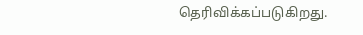தெரிவிக்கப்படுகிறது.